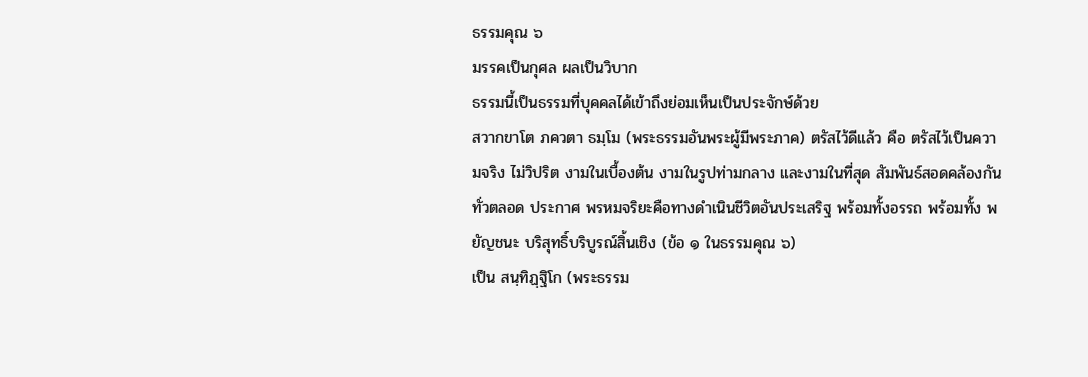ธรรมคุณ ๖
มรรคเป็นกุศล ผลเป็นวิบาก
ธรรมนี้เป็นธรรมที่บุคคลได้เข้าถึงย่อมเห็นเป็นประจักษ์ด้วย
สวากขาโต ภควตา ธมฺโม (พระธรรมอันพระผู้มีพระภาค) ตรัสไว้ดีแล้ว คือ ตรัสไว้เป็นความจริง ไม่วิปริต งามในเบื้องต้น งามในรูปท่ามกลาง และงามในที่สุด สัมพันธ์สอดคล้องกันทั่วตลอด ประกาศ พรหมจริยะคือทางดำเนินชีวิตอันประเสริฐ พร้อมทั้งอรรถ พร้อมทั้ง พยัญชนะ บริสุทธิ์บริบูรณ์สิ้นเชิง (ข้อ ๑ ในธรรมคุณ ๖)
เป็น สนฺทิฏฺฐิโก (พระธรรม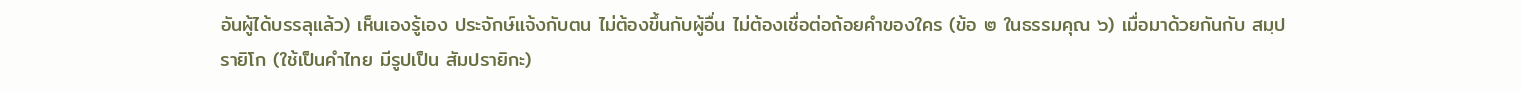อันผู้ได้บรรลุแล้ว) เห็นเองรู้เอง ประจักษ์แจ้งกับตน ไม่ต้องขึ้นกับผู้อื่น ไม่ต้องเชื่อต่อถ้อยคำของใคร (ข้อ ๒ ในธรรมคุณ ๖) เมื่อมาด้วยกันกับ สมฺปรายิโก (ใช้เป็นคำไทย มีรูปเป็น สัมปรายิกะ)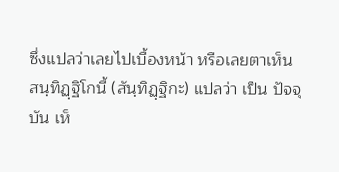ซึ่งแปลว่าเลยไปเบื้องหน้า หรือเลยตาเห็น
สนฺทิฏฺฐิโกนี้ (สันฺทิฏฺฐิกะ) แปลว่า เป็น ปัจจุบัน เห็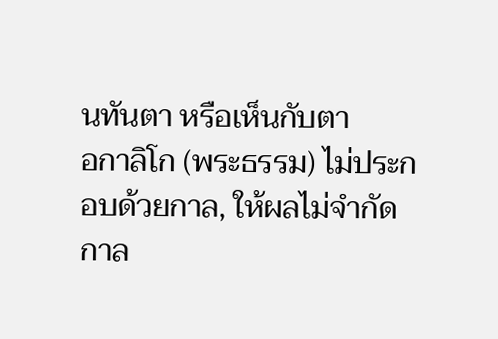นทันตา หรือเห็นกับตา
อกาลิโก (พระธรรม) ไม่ประกอบด้วยกาล, ให้ผลไม่จำกัดกาล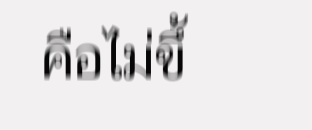คือไม่ขึ้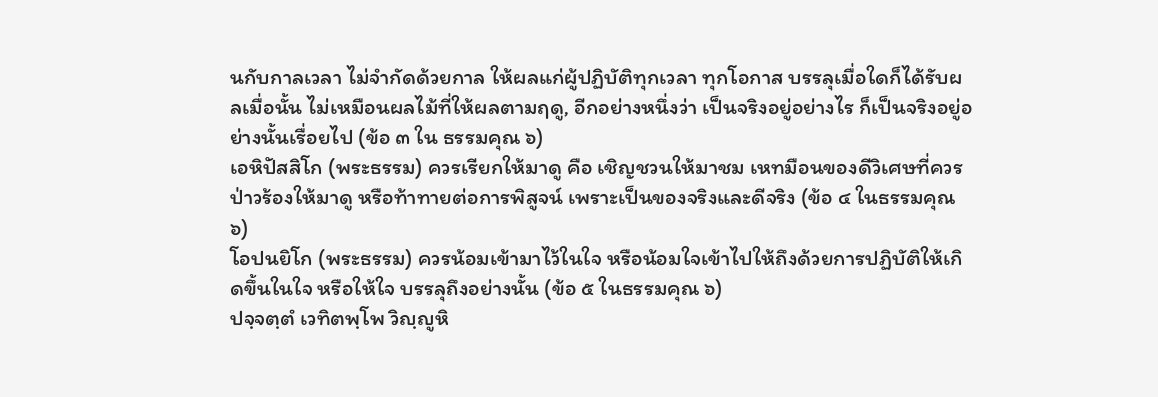นกับกาลเวลา ไม่จำกัดด้วยกาล ให้ผลแก่ผู้ปฏิบัติทุกเวลา ทุกโอกาส บรรลุเมื่อใดก็ได้รับผลเมื่อนั้น ไม่เหมือนผลไม้ที่ให้ผลตามฤดู, อีกอย่างหนึ่งว่า เป็นจริงอยู่อย่างไร ก็เป็นจริงอยู่อย่างนั้นเรื่อยไป (ข้อ ๓ ใน ธรรมคุณ ๖)
เอหิปัสสิโก (พระธรรม) ควรเรียกให้มาดู คือ เชิญชวนให้มาชม เหทมือนของดีวิเศษที่ควรป่าวร้องให้มาดู หรือท้าทายต่อการพิสูจน์ เพราะเป็นของจริงและดีจริง (ข้อ ๔ ในธรรมคุณ ๖)
โอปนยิโก (พระธรรม) ควรน้อมเข้ามาไว้ในใจ หรือน้อมใจเข้าไปให้ถึงด้วยการปฏิบัติให้เกิดขึ้นในใจ หรือให้ใจ บรรลุถึงอย่างนั้น (ข้อ ๕ ในธรรมคุณ ๖)
ปจฺจตฺตํ เวทิตพฺโพ วิญฺญูหิ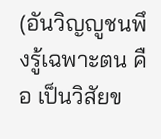(อันวิญญูชนพึงรู้เฉพาะตน คือ เป็นวิสัยข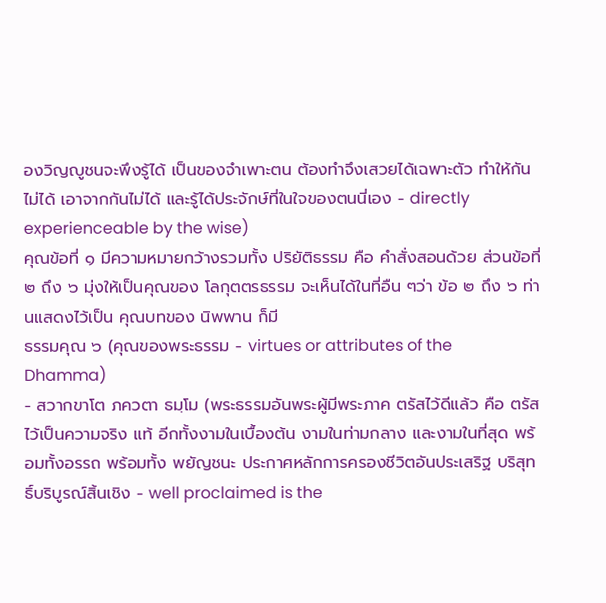องวิญญูชนจะพึงรู้ได้ เป็นของจำเพาะตน ต้องทำจึงเสวยได้เฉพาะตัว ทำให้กันไม่ได้ เอาจากกันไม่ได้ และรู้ได้ประจักษ์ที่ในใจของตนนี่เอง - directly experienceable by the wise)
คุณข้อที่ ๑ มีความหมายกว้างรวมทั้ง ปริยัติธรรม คือ คำสั่งสอนด้วย ส่วนข้อที่ ๒ ถึง ๖ มุ่งให้เป็นคุณของ โลกุตตรธรรม จะเห็นได้ในที่อืน ๆว่า ข้อ ๒ ถึง ๖ ท่านแสดงไว้เป็น คุณบทของ นิพพาน ก็มี
ธรรมคุณ ๖ (คุณของพระธรรม - virtues or attributes of the Dhamma)
- สวากขาโต ภควตา ธมฺโม (พระธรรมอันพระผู้มีพระภาค ตรัสไว้ดีแล้ว คือ ตรัสไว้เป็นความจริง แท้ อีกทั้งงามในเบื้องต้น งามในท่ามกลาง และงามในที่สุด พร้อมทั้งอรรถ พร้อมทั้ง พยัญชนะ ประกาศหลักการครองชีวิตอันประเสริฐ บริสุทธิ์บริบูรณ์สิ้นเชิง - well proclaimed is the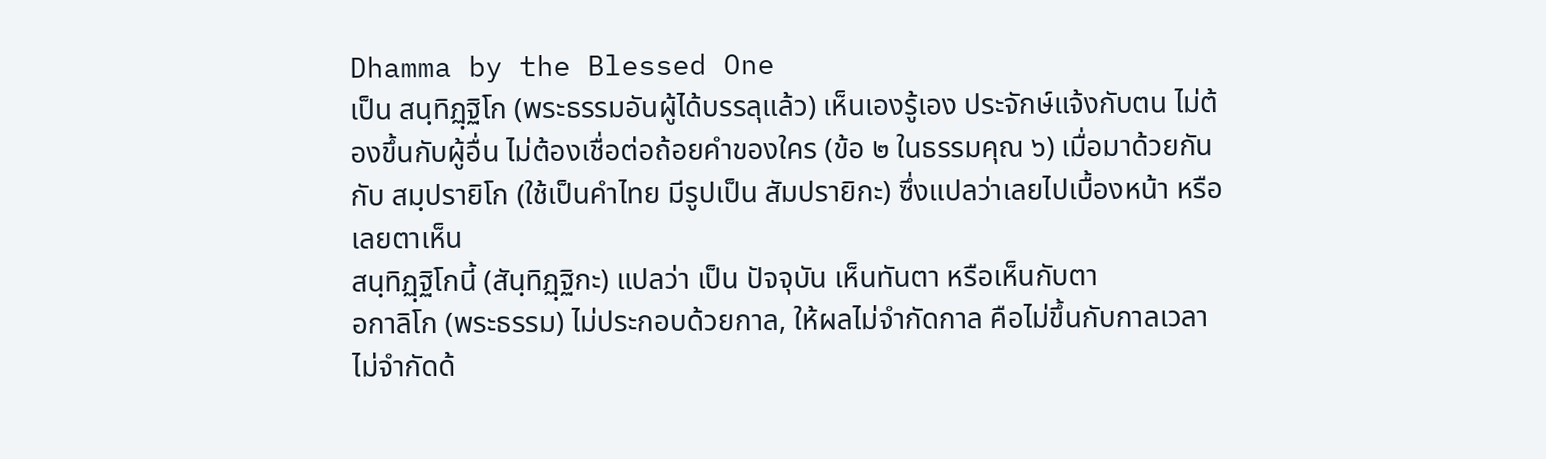Dhamma by the Blessed One
เป็น สนฺทิฏฺฐิโก (พระธรรมอันผู้ได้บรรลุแล้ว) เห็นเองรู้เอง ประจักษ์แจ้งกับตน ไม่ต้องขึ้นกับผู้อื่น ไม่ต้องเชื่อต่อถ้อยคำของใคร (ข้อ ๒ ในธรรมคุณ ๖) เมื่อมาด้วยกันกับ สมฺปรายิโก (ใช้เป็นคำไทย มีรูปเป็น สัมปรายิกะ) ซึ่งแปลว่าเลยไปเบื้องหน้า หรือเลยตาเห็น
สนฺทิฏฺฐิโกนี้ (สันฺทิฏฺฐิกะ) แปลว่า เป็น ปัจจุบัน เห็นทันตา หรือเห็นกับตา
อกาลิโก (พระธรรม) ไม่ประกอบด้วยกาล, ให้ผลไม่จำกัดกาล คือไม่ขึ้นกับกาลเวลา ไม่จำกัดด้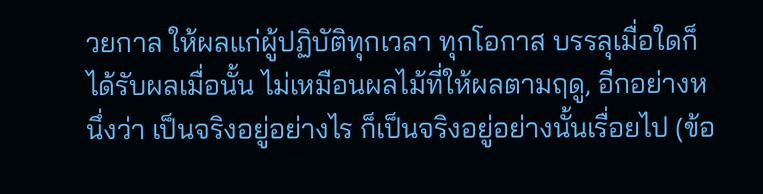วยกาล ให้ผลแก่ผู้ปฏิบัติทุกเวลา ทุกโอกาส บรรลุเมื่อใดก็ได้รับผลเมื่อนั้น ไม่เหมือนผลไม้ที่ให้ผลตามฤดู, อีกอย่างหนึ่งว่า เป็นจริงอยู่อย่างไร ก็เป็นจริงอยู่อย่างนั้นเรื่อยไป (ข้อ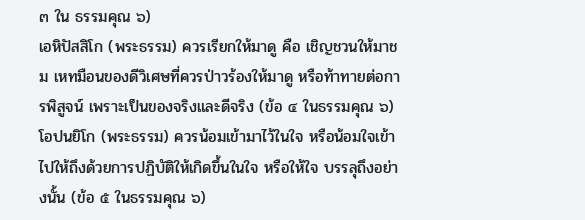๓ ใน ธรรมคุณ ๖)
เอหิปัสสิโก (พระธรรม) ควรเรียกให้มาดู คือ เชิญชวนให้มาชม เหทมือนของดีวิเศษที่ควรป่าวร้องให้มาดู หรือท้าทายต่อการพิสูจน์ เพราะเป็นของจริงและดีจริง (ข้อ ๔ ในธรรมคุณ ๖)
โอปนยิโก (พระธรรม) ควรน้อมเข้ามาไว้ในใจ หรือน้อมใจเข้าไปให้ถึงด้วยการปฏิบัติให้เกิดขึ้นในใจ หรือให้ใจ บรรลุถึงอย่างนั้น (ข้อ ๕ ในธรรมคุณ ๖)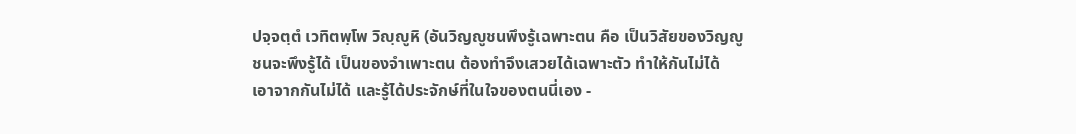ปจฺจตฺตํ เวทิตพฺโพ วิญฺญูหิ (อันวิญญูชนพึงรู้เฉพาะตน คือ เป็นวิสัยของวิญญูชนจะพึงรู้ได้ เป็นของจำเพาะตน ต้องทำจึงเสวยได้เฉพาะตัว ทำให้กันไม่ได้ เอาจากกันไม่ได้ และรู้ได้ประจักษ์ที่ในใจของตนนี่เอง -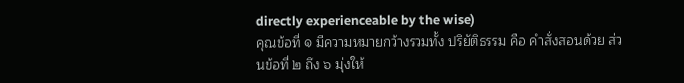directly experienceable by the wise)
คุณข้อที่ ๑ มีความหมายกว้างรวมทั้ง ปริยัติธรรม คือ คำสั่งสอนด้วย ส่วนข้อที่ ๒ ถึง ๖ มุ่งให้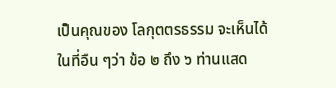เป็นคุณของ โลกุตตรธรรม จะเห็นได้ในที่อืน ๆว่า ข้อ ๒ ถึง ๖ ท่านแสด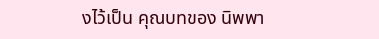งไว้เป็น คุณบทของ นิพพา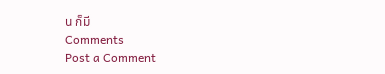น ก็มี
Comments
Post a Comment